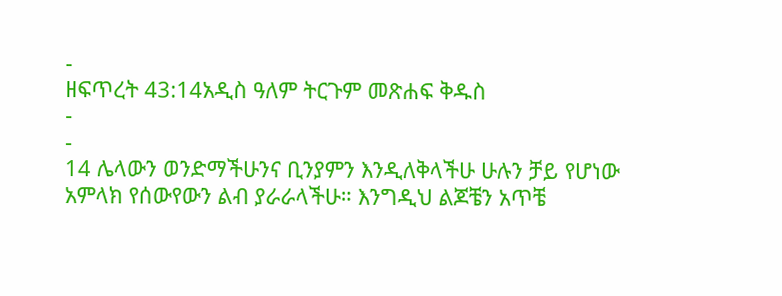-
ዘፍጥረት 43:14አዲስ ዓለም ትርጉም መጽሐፍ ቅዱስ
-
-
14 ሌላውን ወንድማችሁንና ቢንያምን እንዲለቅላችሁ ሁሉን ቻይ የሆነው አምላክ የሰውየውን ልብ ያራራላችሁ። እንግዲህ ልጆቼን አጥቼ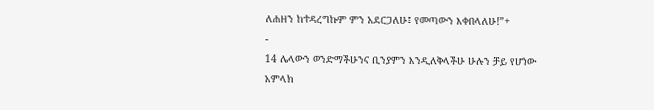ለሐዘን ከተዳረግኩም ምን አደርጋለሁ፤ የመጣውን እቀበላለሁ!”+
-
14 ሌላውን ወንድማችሁንና ቢንያምን እንዲለቅላችሁ ሁሉን ቻይ የሆነው አምላክ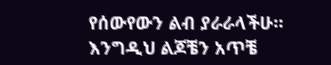የሰውየውን ልብ ያራራላችሁ። እንግዲህ ልጆቼን አጥቼ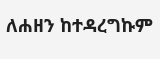ለሐዘን ከተዳረግኩም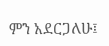ምን አደርጋለሁ፤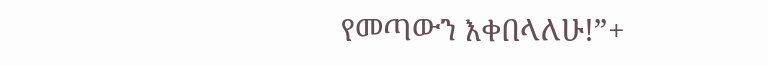የመጣውን እቀበላለሁ!”+